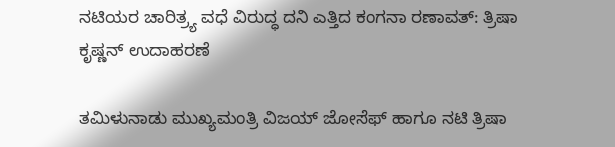ನಟಿಯರ ಚಾರಿತ್ರ್ಯ ವಧೆ ವಿರುದ್ಧ ದನಿ ಎತ್ತಿದ ಕಂಗನಾ ರಣಾವತ್: ತ್ರಿಷಾ ಕೃಷ್ಣನ್ ಉದಾಹರಣೆ

ತಮಿಳುನಾಡು ಮುಖ್ಯಮಂತ್ರಿ ವಿಜಯ್ ಜೋಸೆಫ್ ಹಾಗೂ ನಟಿ ತ್ರಿಷಾ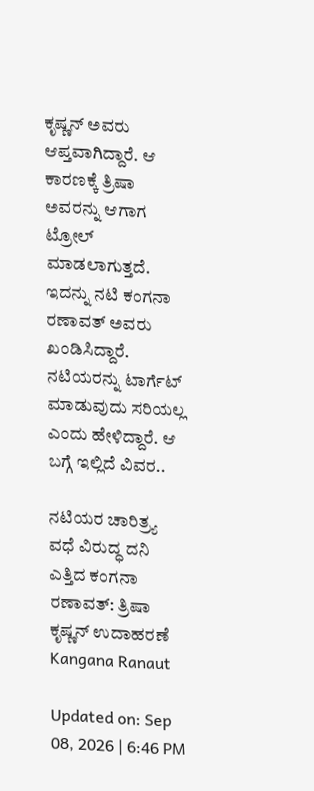ಕೃಷ್ಣನ್ ಅವರು ಆಪ್ತವಾಗಿದ್ದಾರೆ. ಆ ಕಾರಣಕ್ಕೆ ತ್ರಿಷಾ ಅವರನ್ನು ಆಗಾಗ ಟ್ರೋಲ್ ಮಾಡಲಾಗುತ್ತದೆ. ಇದನ್ನು ನಟಿ ಕಂಗನಾ ರಣಾವತ್ ಅವರು ಖಂಡಿಸಿದ್ದಾರೆ. ನಟಿಯರನ್ನು ಟಾರ್ಗೆಟ್ ಮಾಡುವುದು ಸರಿಯಲ್ಲ ಎಂದು ಹೇಳಿದ್ದಾರೆ. ಆ ಬಗ್ಗೆ ಇಲ್ಲಿದೆ ವಿವರ..

ನಟಿಯರ ಚಾರಿತ್ರ್ಯ ವಧೆ ವಿರುದ್ಧ ದನಿ ಎತ್ತಿದ ಕಂಗನಾ ರಣಾವತ್: ತ್ರಿಷಾ ಕೃಷ್ಣನ್ ಉದಾಹರಣೆ
Kangana Ranaut

Updated on: Sep 08, 2026 | 6:46 PM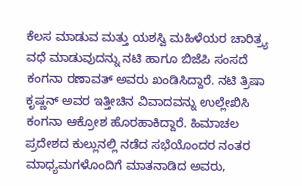ಕೆಲಸ ಮಾಡುವ ಮತ್ತು ಯಶಸ್ವಿ ಮಹಿಳೆಯರ ಚಾರಿತ್ರ್ಯ ವಧೆ ಮಾಡುವುದನ್ನು ನಟಿ ಹಾಗೂ ಬಿಜೆಪಿ ಸಂಸದೆ ಕಂಗನಾ ರಣಾವತ್ ಅವರು ಖಂಡಿಸಿದ್ದಾರೆ. ನಟಿ ತ್ರಿಷಾ ಕೃಷ್ಣನ್ ಅವರ ಇತ್ತೀಚಿನ ವಿವಾದವನ್ನು ಉಲ್ಲೇಖಿಸಿ ಕಂಗನಾ ಆಕ್ರೋಶ ಹೊರಹಾಕಿದ್ದಾರೆ. ಹಿಮಾಚಲ ಪ್ರದೇಶದ ಕುಲ್ಲುನಲ್ಲಿ ನಡೆದ ಸಭೆಯೊಂದರ ನಂತರ ಮಾಧ್ಯಮಗಳೊಂದಿಗೆ ಮಾತನಾಡಿದ ಅವರು,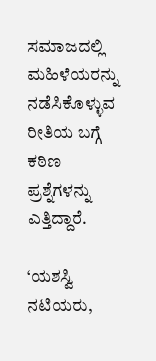ಸಮಾಜದಲ್ಲಿ ಮಹಿಳೆಯರನ್ನು ನಡೆಸಿಕೊಳ್ಳುವ ರೀತಿಯ ಬಗ್ಗೆ ಕಠಿಣ ಪ್ರಶ್ನೆಗಳನ್ನು ಎತ್ತಿದ್ದಾರೆ.

‘ಯಶಸ್ವಿ ನಟಿಯರು,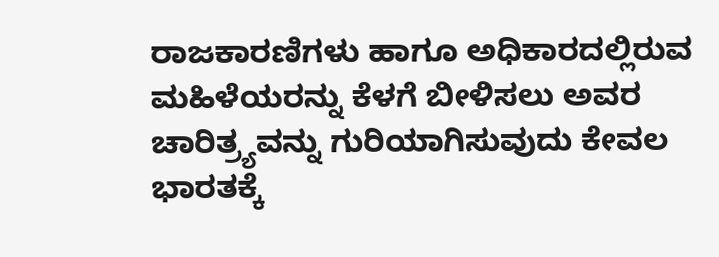ರಾಜಕಾರಣಿಗಳು ಹಾಗೂ ಅಧಿಕಾರದಲ್ಲಿರುವ ಮಹಿಳೆಯರನ್ನು ಕೆಳಗೆ ಬೀಳಿಸಲು ಅವರ ಚಾರಿತ್ರ್ಯವನ್ನು ಗುರಿಯಾಗಿಸುವುದು ಕೇವಲ ಭಾರತಕ್ಕೆ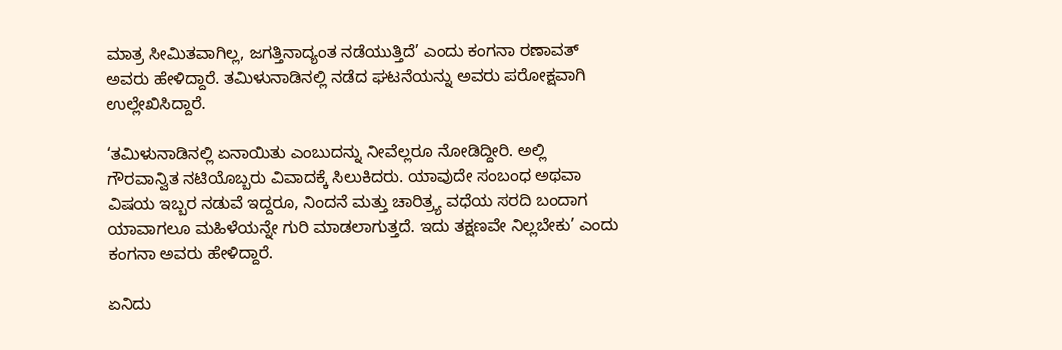ಮಾತ್ರ ಸೀಮಿತವಾಗಿಲ್ಲ, ಜಗತ್ತಿನಾದ್ಯಂತ ನಡೆಯುತ್ತಿದೆ’ ಎಂದು ಕಂಗನಾ ರಣಾವತ್ ಅವರು ಹೇಳಿದ್ದಾರೆ. ತಮಿಳುನಾಡಿನಲ್ಲಿ ನಡೆದ ಘಟನೆಯನ್ನು ಅವರು ಪರೋಕ್ಷವಾಗಿ ಉಲ್ಲೇಖಿಸಿದ್ದಾರೆ.

‘ತಮಿಳುನಾಡಿನಲ್ಲಿ ಏನಾಯಿತು ಎಂಬುದನ್ನು ನೀವೆಲ್ಲರೂ ನೋಡಿದ್ದೀರಿ. ಅಲ್ಲಿ ಗೌರವಾನ್ವಿತ ನಟಿಯೊಬ್ಬರು ವಿವಾದಕ್ಕೆ ಸಿಲುಕಿದರು. ಯಾವುದೇ ಸಂಬಂಧ ಅಥವಾ ವಿಷಯ ಇಬ್ಬರ ನಡುವೆ ಇದ್ದರೂ, ನಿಂದನೆ ಮತ್ತು ಚಾರಿತ್ರ್ಯ ವಧೆಯ ಸರದಿ ಬಂದಾಗ ಯಾವಾಗಲೂ ಮಹಿಳೆಯನ್ನೇ ಗುರಿ ಮಾಡಲಾಗುತ್ತದೆ. ಇದು ತಕ್ಷಣವೇ ನಿಲ್ಲಬೇಕು’ ಎಂದು ಕಂಗನಾ ಅವರು ಹೇಳಿದ್ದಾರೆ.

ಏನಿದು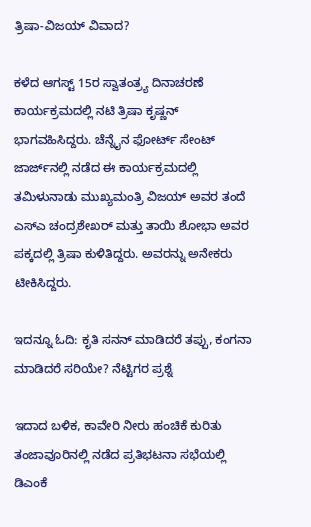ತ್ರಿಷಾ-ವಿಜಯ್ ವಿವಾದ?

ಕಳೆದ ಆಗಸ್ಟ್ 15ರ ಸ್ವಾತಂತ್ರ್ಯ ದಿನಾಚರಣೆ ಕಾರ್ಯಕ್ರಮದಲ್ಲಿ ನಟಿ ತ್ರಿಷಾ ಕೃಷ್ಣನ್ ಭಾಗವಹಿಸಿದ್ದರು. ಚೆನ್ನೈನ ಫೋರ್ಟ್ ಸೇಂಟ್ ಜಾರ್ಜ್‌ನಲ್ಲಿ ನಡೆದ ಈ ಕಾರ್ಯಕ್ರಮದಲ್ಲಿ ತಮಿಳುನಾಡು ಮುಖ್ಯಮಂತ್ರಿ ವಿಜಯ್ ಅವರ ತಂದೆ ಎಸ್‌ಎ ಚಂದ್ರಶೇಖರ್ ಮತ್ತು ತಾಯಿ ಶೋಭಾ ಅವರ ಪಕ್ಕದಲ್ಲಿ ತ್ರಿಷಾ ಕುಳಿತಿದ್ದರು. ಅವರನ್ನು ಅನೇಕರು ಟೀಕಿಸಿದ್ದರು.

ಇದನ್ನೂ ಓದಿ: ಕೃತಿ ಸನನ್ ಮಾಡಿದರೆ ತಪ್ಪು, ಕಂಗನಾ ಮಾಡಿದರೆ ಸರಿಯೇ? ನೆಟ್ಟಿಗರ ಪ್ರಶ್ನೆ

ಇದಾದ ಬಳಿಕ, ಕಾವೇರಿ ನೀರು ಹಂಚಿಕೆ ಕುರಿತು ತಂಜಾವೂರಿನಲ್ಲಿ ನಡೆದ ಪ್ರತಿಭಟನಾ ಸಭೆಯಲ್ಲಿ ಡಿಎಂಕೆ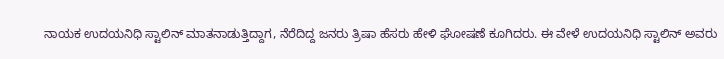ನಾಯಕ ಉದಯನಿಧಿ ಸ್ಟಾಲಿನ್ ಮಾತನಾಡುತ್ತಿದ್ದಾಗ, ನೆರೆದಿದ್ದ ಜನರು ತ್ರಿಷಾ ಹೆಸರು ಹೇಳಿ ಘೋಷಣೆ ಕೂಗಿದರು. ಈ ವೇಳೆ ಉದಯನಿಧಿ ಸ್ಟಾಲಿನ್ ಅವರು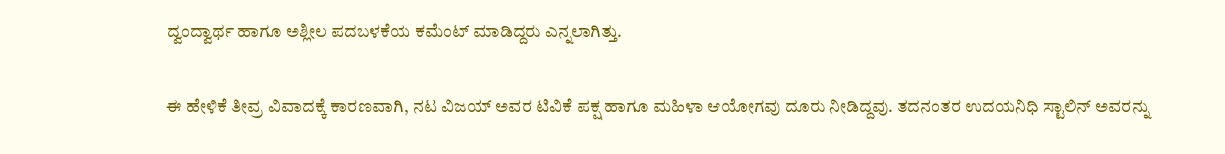ದ್ವಂದ್ವಾರ್ಥ ಹಾಗೂ ಅಶ್ಲೀಲ ಪದಬಳಕೆಯ ಕಮೆಂಟ್ ಮಾಡಿದ್ದರು ಎನ್ನಲಾಗಿತ್ತು.

ಈ ಹೇಳಿಕೆ ತೀವ್ರ ವಿವಾದಕ್ಕೆ ಕಾರಣವಾಗಿ, ನಟ ವಿಜಯ್ ಅವರ ಟಿವಿಕೆ ಪಕ್ಷ ಹಾಗೂ ಮಹಿಳಾ ಆಯೋಗವು ದೂರು ನೀಡಿದ್ದವು. ತದನಂತರ ಉದಯನಿಧಿ ಸ್ಟಾಲಿನ್ ಅವರನ್ನು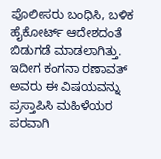ಪೊಲೀಸರು ಬಂಧಿಸಿ, ಬಳಿಕ ಹೈಕೋರ್ಟ್ ಆದೇಶದಂತೆ ಬಿಡುಗಡೆ ಮಾಡಲಾಗಿತ್ತು. ಇದೀಗ ಕಂಗನಾ ರಣಾವತ್ ಅವರು ಈ ವಿಷಯವನ್ನು ಪ್ರಸ್ತಾಪಿಸಿ ಮಹಿಳೆಯರ ಪರವಾಗಿ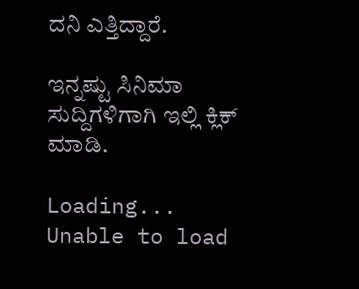ದನಿ ಎತ್ತಿದ್ದಾರೆ.

ಇನ್ನಷ್ಟು ಸಿನಿಮಾ ಸುದ್ದಿಗಳಿಗಾಗಿ ಇಲ್ಲಿ ಕ್ಲಿಕ್ ಮಾಡಿ.

Loading...
Unable to load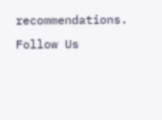recommendations.
Follow Us